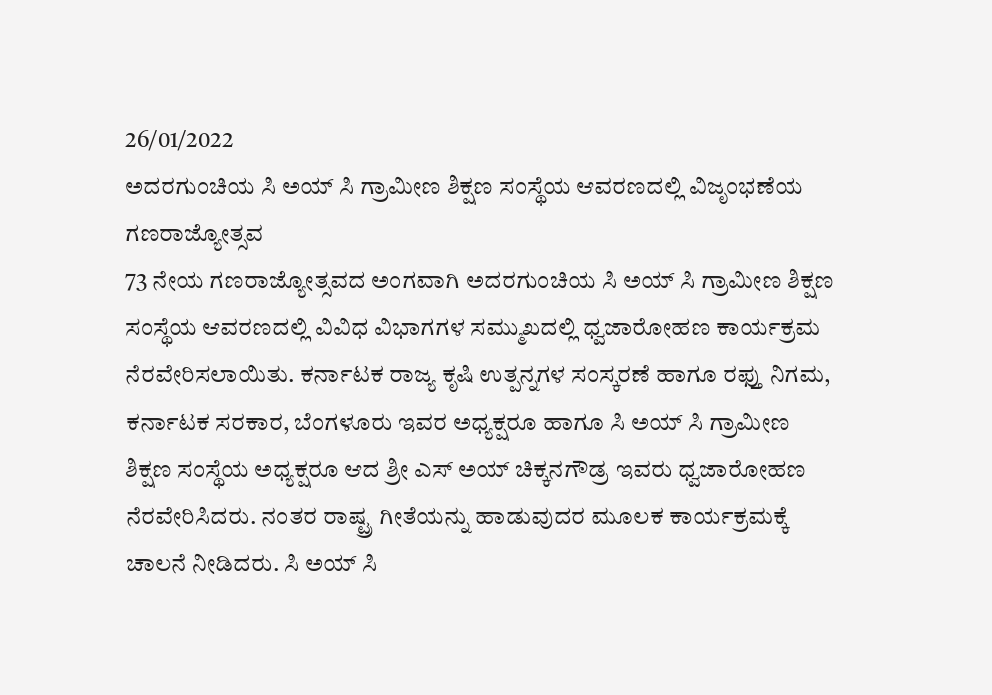26/01/2022
ಅದರಗುಂಚಿಯ ಸಿ ಅಯ್ ಸಿ ಗ್ರಾಮೀಣ ಶಿಕ್ಷಣ ಸಂಸ್ಥೆಯ ಆವರಣದಲ್ಲಿ ವಿಜೃಂಭಣೆಯ ಗಣರಾಜ್ಯೋತ್ಸವ
73 ನೇಯ ಗಣರಾಜ್ಯೋತ್ಸವದ ಅಂಗವಾಗಿ ಅದರಗುಂಚಿಯ ಸಿ ಅಯ್ ಸಿ ಗ್ರಾಮೀಣ ಶಿಕ್ಷಣ ಸಂಸ್ಥೆಯ ಆವರಣದಲ್ಲಿ ವಿವಿಧ ವಿಭಾಗಗಳ ಸಮ್ಮುಖದಲ್ಲಿ ಧ್ವಜಾರೋಹಣ ಕಾರ್ಯಕ್ರಮ ನೆರವೇರಿಸಲಾಯಿತು. ಕರ್ನಾಟಕ ರಾಜ್ಯ ಕೃಷಿ ಉತ್ಪನ್ನಗಳ ಸಂಸ್ಕರಣೆ ಹಾಗೂ ರಫ್ತು ನಿಗಮ, ಕರ್ನಾಟಕ ಸರಕಾರ, ಬೆಂಗಳೂರು ಇವರ ಅಧ್ಯಕ್ಷರೂ ಹಾಗೂ ಸಿ ಅಯ್ ಸಿ ಗ್ರಾಮೀಣ ಶಿಕ್ಷಣ ಸಂಸ್ಥೆಯ ಅಧ್ಯಕ್ಷರೂ ಆದ ಶ್ರೀ ಎಸ್ ಅಯ್ ಚಿಕ್ಕನಗೌಡ್ರ ಇವರು ಧ್ವಜಾರೋಹಣ ನೆರವೇರಿಸಿದರು. ನಂತರ ರಾಷ್ಟ್ರ ಗೀತೆಯನ್ನು ಹಾಡುವುದರ ಮೂಲಕ ಕಾರ್ಯಕ್ರಮಕ್ಕೆ ಚಾಲನೆ ನೀಡಿದರು. ಸಿ ಅಯ್ ಸಿ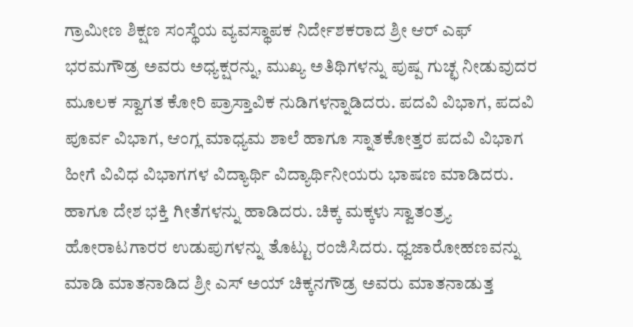ಗ್ರಾಮೀಣ ಶಿಕ್ಷಣ ಸಂಸ್ಥೆಯ ವ್ಯವಸ್ಥಾಪಕ ನಿರ್ದೇಶಕರಾದ ಶ್ರೀ ಆರ್ ಎಫ್ ಭರಮಗೌಡ್ರ ಅವರು ಅಧ್ಯಕ್ಷರನ್ನು, ಮುಖ್ಯ ಅತಿಥಿಗಳನ್ನು ಪುಷ್ಪ ಗುಚ್ಛ ನೀಡುವುದರ ಮೂಲಕ ಸ್ವಾಗತ ಕೋರಿ ಪ್ರಾಸ್ತಾವಿಕ ನುಡಿಗಳನ್ನಾಡಿದರು. ಪದವಿ ವಿಭಾಗ, ಪದವಿ ಪೂರ್ವ ವಿಭಾಗ, ಆಂಗ್ಲ ಮಾಧ್ಯಮ ಶಾಲೆ ಹಾಗೂ ಸ್ನಾತಕೋತ್ತರ ಪದವಿ ವಿಭಾಗ ಹೀಗೆ ವಿವಿಧ ವಿಭಾಗಗಳ ವಿದ್ಯಾರ್ಥಿ ವಿದ್ಯಾರ್ಥಿನೀಯರು ಭಾಷಣ ಮಾಡಿದರು. ಹಾಗೂ ದೇಶ ಭಕ್ತಿ ಗೀತೆಗಳನ್ನು ಹಾಡಿದರು. ಚಿಕ್ಕ ಮಕ್ಕಳು ಸ್ವಾತಂತ್ರ್ಯ ಹೋರಾಟಗಾರರ ಉಡುಪುಗಳನ್ನು ತೊಟ್ಟು ರಂಜಿಸಿದರು. ಧ್ವಜಾರೋಹಣವನ್ನು ಮಾಡಿ ಮಾತನಾಡಿದ ಶ್ರೀ ಎಸ್ ಅಯ್ ಚಿಕ್ಕನಗೌಡ್ರ ಅವರು ಮಾತನಾಡುತ್ತ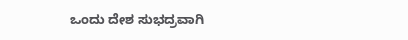ಒಂದು ದೇಶ ಸುಭದ್ರವಾಗಿ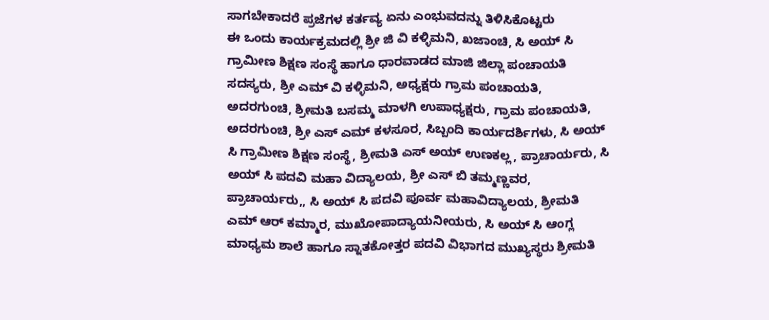ಸಾಗಬೇಕಾದರೆ ಪ್ರಜೆಗಳ ಕರ್ತವ್ಯ ಏನು ಎಂಭುವದನ್ನು ತಿಳಿಸಿಕೊಟ್ಟರು
ಈ ಒಂದು ಕಾರ್ಯಕ್ರಮದಲ್ಲಿ ಶ್ರೀ ಜಿ ವಿ ಕಳ್ಳಿಮನಿ, ಖಜಾಂಚಿ, ಸಿ ಅಯ್ ಸಿ ಗ್ರಾಮೀಣ ಶಿಕ್ಷಣ ಸಂಸ್ಥೆ ಹಾಗೂ ಧಾರವಾಡದ ಮಾಜಿ ಜಿಲ್ಲಾ ಪಂಚಾಯತಿ ಸದಸ್ಯರು, ಶ್ರೀ ಎಮ್ ವಿ ಕಳ್ಳಿಮನಿ, ಅಧ್ಯಕ್ಷರು ಗ್ರಾಮ ಪಂಚಾಯತಿ, ಅದರಗುಂಚಿ, ಶ್ರೀಮತಿ ಬಸಮ್ಮ ಮಾಳಗಿ ಉಪಾಧ್ಯಕ್ಷರು, ಗ್ರಾಮ ಪಂಚಾಯತಿ, ಅದರಗುಂಚಿ, ಶ್ರೀ ಎಸ್ ಎಮ್ ಕಳಸೂರ, ಸಿಬ್ಬಂದಿ ಕಾರ್ಯದರ್ಶಿಗಳು, ಸಿ ಅಯ್ ಸಿ ಗ್ರಾಮೀಣ ಶಿಕ್ಷಣ ಸಂಸ್ಥೆ, ಶ್ರೀಮತಿ ಎಸ್ ಅಯ್ ಉಣಕಲ್ಲ, ಪ್ರಾಚಾರ್ಯರು, ಸಿ ಅಯ್ ಸಿ ಪದವಿ ಮಹಾ ವಿದ್ಯಾಲಯ, ಶ್ರೀ ಎಸ್ ಬಿ ತಮ್ಮಣ್ಣವರ, ಪ್ರಾಚಾರ್ಯರು,, ಸಿ ಅಯ್ ಸಿ ಪದವಿ ಪೂರ್ವ ಮಹಾವಿದ್ಯಾಲಯ, ಶ್ರೀಮತಿ ಎಮ್ ಆರ್ ಕಮ್ಮಾರ, ಮುಖೋಪಾದ್ಯಾಯನೀಯರು, ಸಿ ಅಯ್ ಸಿ ಆಂಗ್ಲ ಮಾಧ್ಯಮ ಶಾಲೆ ಹಾಗೂ ಸ್ನಾತಕೋತ್ತರ ಪದವಿ ವಿಭಾಗದ ಮುಖ್ಯಸ್ಥರು ಶ್ರೀಮತಿ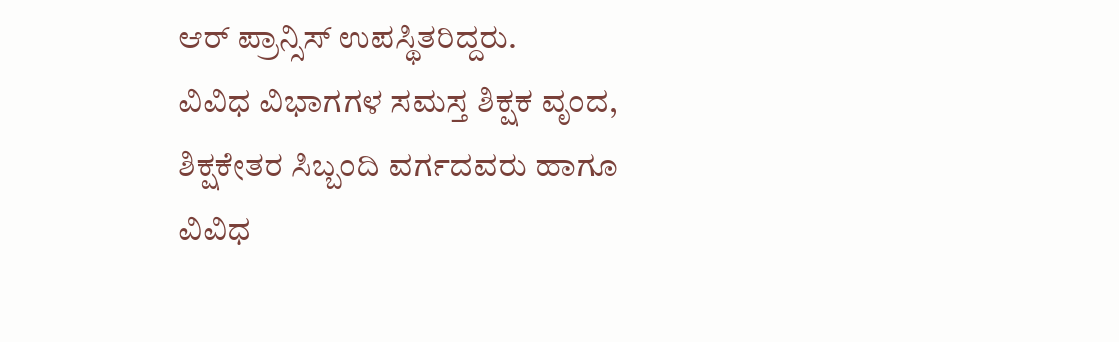ಆರ್ ಪ್ರಾನ್ಸಿಸ್ ಉಪಸ್ಥಿತರಿದ್ದರು.
ವಿವಿಧ ವಿಭಾಗಗಳ ಸಮಸ್ತ ಶಿಕ್ಷಕ ವೃಂದ, ಶಿಕ್ಷಕೇತರ ಸಿಬ್ಬಂದಿ ವರ್ಗದವರು ಹಾಗೂ ವಿವಿಧ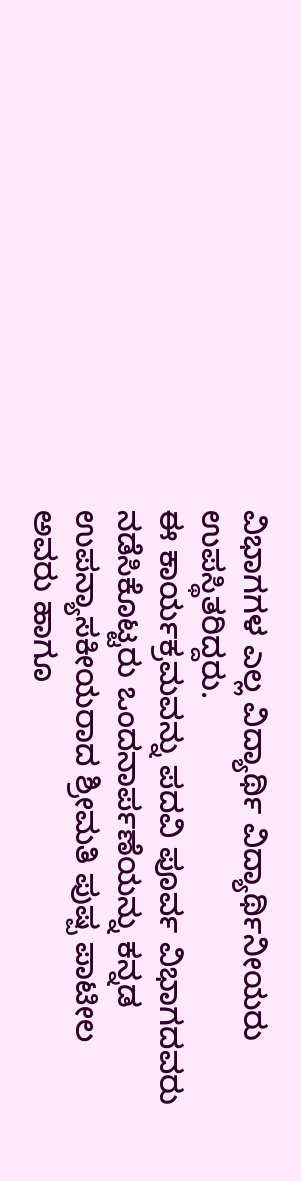ವಿಭಾಗಗಳ ಎಲ್ಲ ವಿದ್ಯಾರ್ಥಿ ವಿದ್ಯಾರ್ಥಿನೀಯರು ಉಪಸ್ಥಿತರಿದ್ದರು.
ಈ ಕಾರ್ಯಕ್ರಮವನ್ನು ಪದವಿ ಪೂರ್ವ ವಿಭಾಗದವರು ನಡೆಸಿಕೊಟ್ಟರು ಒಂದನಾರ್ಪಣೆಯನ್ನು ಕನ್ನಡ ಉಪನ್ಯಾಸಕೀಯರಾದ ಶ್ರೀಮತಿ ಪುಷ್ಪ ಪಾಟೀಲ ಅವರು ಹಾಗೂ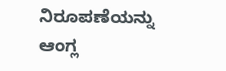ನಿರೂಪಣೆಯನ್ನು ಆಂಗ್ಲ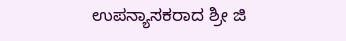ಉಪನ್ಯಾಸಕರಾದ ಶ್ರೀ ಜಿ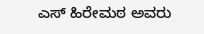ಎಸ್ ಹಿರೇಮಠ ಅವರು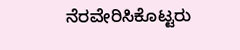ನೆರವೇರಿಸಿಕೊಟ್ಟರು